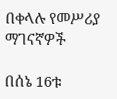በቀላሉ የመሥሪያ ማገናኛዎች

በሰኔ 16ቱ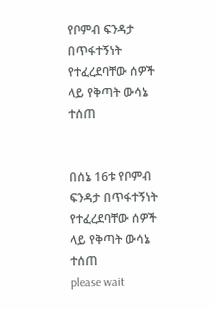የቦምብ ፍንዳታ በጥፋተኝነት የተፈረደባቸው ሰዎች ላይ የቅጣት ውሳኔ ተሰጠ


በሰኔ 16ቱ የቦምብ ፍንዳታ በጥፋተኝነት የተፈረደባቸው ሰዎች ላይ የቅጣት ውሳኔ ተሰጠ
please wait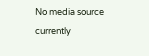No media source currently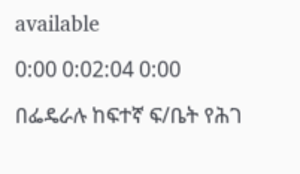available

0:00 0:02:04 0:00

በፌዴራሉ ከፍተኛ ፍ/ቤት የሕገ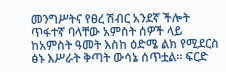መንግሥትና የፀረ ሽብር አንደኛ ችሎት ጥፋተኛ ባላቸው አምስት ሰዎች ላይ ከአምስት ዓመት እስከ ዕድሜ ልክ የሚደርስ ፅኑ እሥራት ቅጣት ውሳኔ ሰጥቷል። ፍርድ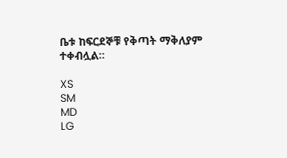ቤቱ ከፍርደኞቹ የቅጣት ማቅለያም ተቀብሏል።

XS
SM
MD
LG